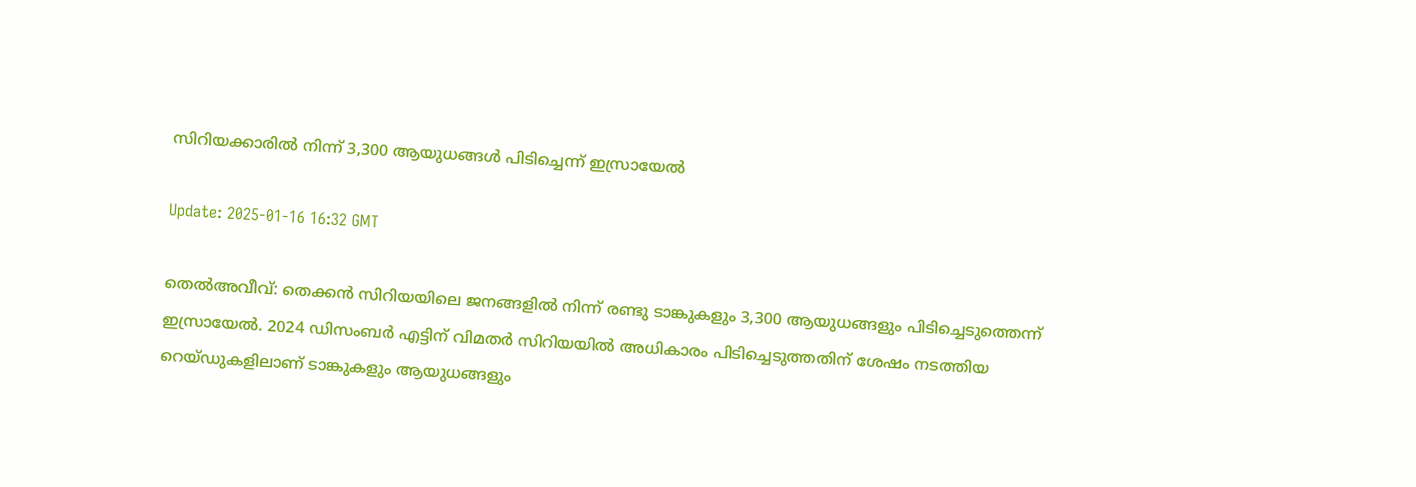സിറിയക്കാരില്‍ നിന്ന് 3,300 ആയുധങ്ങള്‍ പിടിച്ചെന്ന് ഇസ്രായേല്‍

Update: 2025-01-16 16:32 GMT

തെല്‍അവീവ്: തെക്കന്‍ സിറിയയിലെ ജനങ്ങളില്‍ നിന്ന് രണ്ടു ടാങ്കുകളും 3,300 ആയുധങ്ങളും പിടിച്ചെടുത്തെന്ന് ഇസ്രായേല്‍. 2024 ഡിസംബര്‍ എട്ടിന് വിമതര്‍ സിറിയയില്‍ അധികാരം പിടിച്ചെടുത്തതിന് ശേഷം നടത്തിയ റെയ്ഡുകളിലാണ് ടാങ്കുകളും ആയുധങ്ങളും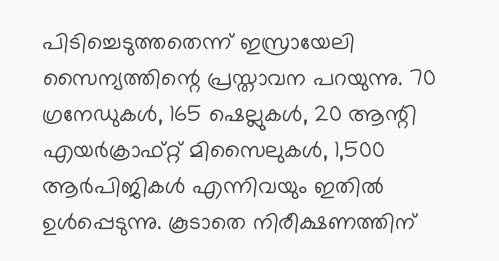പിടിച്ചെടുത്തതെന്ന് ഇസ്രായേലി സൈന്യത്തിന്റെ പ്രസ്താവന പറയുന്നു. 70 ഗ്രനേഡുകള്‍, 165 ഷെല്ലുകള്‍, 20 ആന്റി എയര്‍ക്രാഫ്റ്റ് മിസൈലുകള്‍, 1,500 ആര്‍പിജികള്‍ എന്നിവയും ഇതില്‍ ഉള്‍പ്പെടുന്നു. കൂടാതെ നിരീക്ഷണത്തിന്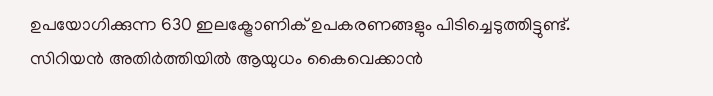ഉപയോഗിക്കുന്ന 630 ഇലക്ട്രോണിക് ഉപകരണങ്ങളും പിടിച്ചെടുത്തിട്ടുണ്ട്. സിറിയന്‍ അതിര്‍ത്തിയില്‍ ആയുധം കൈവെക്കാന്‍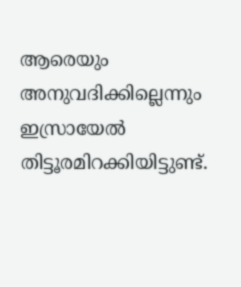ആരെയും അനുവദിക്കില്ലെന്നും ഇസ്രായേല്‍ തിട്ടൂരമിറക്കിയിട്ടുണ്ട്.